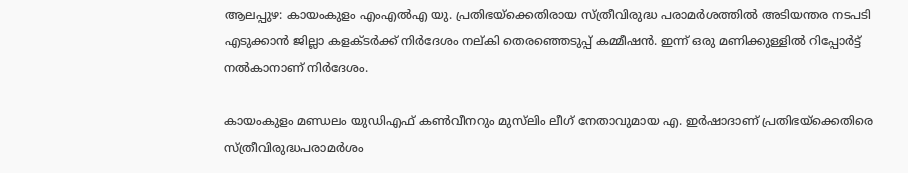ആലപ്പുഴ: കായംകുളം എംഎല്‍എ യു. പ്രതിഭയ്‌ക്കെതിരായ സ്ത്രീവിരുദ്ധ പരാമര്‍ശത്തില്‍ അടിയന്തര നടപടി എടുക്കാന്‍ ജില്ലാ കളക്ടര്‍ക്ക് നിർദേശം നല്കി തെരഞ്ഞെടുപ്പ് കമ്മീഷന്‍. ഇന്ന് ഒരു മണിക്കുള്ളില്‍ റിപ്പോര്‍ട്ട് നല്‍കാനാണ് നിർദേശം.

കായംകുളം മണ്ഡലം യുഡിഎഫ് കണ്‍വീനറും മുസ്‌ലിം ലീഗ് നേതാവുമായ എ. ഇര്‍ഷാദാണ് പ്രതിഭയ്ക്കെതിരെ സ്ത്രീവിരുദ്ധപരാമർശം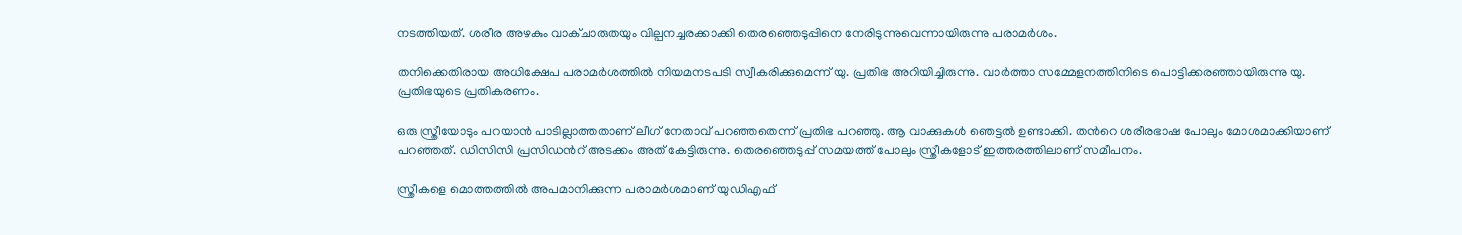നടത്തിയത്. ശരീര അഴകും വാക്ചാരുതയും വില്പനച്ചരക്കാക്കി തെരഞ്ഞെടുപ്പിനെ നേരിടുന്നുവെന്നായിരുന്നു പരാമര്‍ശം.

തനിക്കെതിരായ അധിക്ഷേപ പരാമർശത്തിൽ നിയമനടപടി സ്വീകരിക്കുമെന്ന് യു. പ്രതിഭ അറിയിച്ചിരുന്നു. വാർത്താ സമ്മേളനത്തിനിടെ പൊട്ടിക്കരഞ്ഞായിരുന്നു യു. പ്രതിഭയുടെ പ്രതികരണം.

ഒരു സ്ത്രീയോടും പറയാൻ പാടില്ലാത്തതാണ് ലീഗ് നേതാവ് പറഞ്ഞതെന്ന് പ്രതിഭ പറഞ്ഞു. ആ വാക്കുകൾ ഞെട്ടൽ ഉണ്ടാക്കി. തന്‍റെ ശരീരഭാഷ പോലും മോശമാക്കിയാണ് പറഞ്ഞത്. ഡിസിസി പ്രസിഡന്‍റ് അടക്കം അത് കേട്ടിരുന്നു. തെരഞ്ഞെടുപ്പ് സമയത്ത് പോലും സ്ത്രീകളോട് ഇത്തരത്തിലാണ് സമീപനം.

സ്ത്രീകളെ മൊത്തത്തിൽ അപമാനിക്കുന്ന പരാമർശമാണ് യുഡിഎഫ്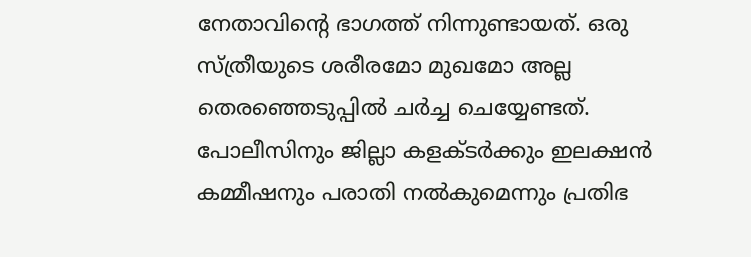നേതാവിന്‍റെ ഭാഗത്ത് നിന്നുണ്ടായത്. ഒരു സ്ത്രീയുടെ ശരീരമോ മുഖമോ അല്ല തെരഞ്ഞെടുപ്പിൽ ചർച്ച ചെയ്യേണ്ടത്. പോലീസിനും ജില്ലാ കളക്ടർക്കും ഇലക്ഷൻ കമ്മീഷനും പരാതി നൽകുമെന്നും പ്രതിഭ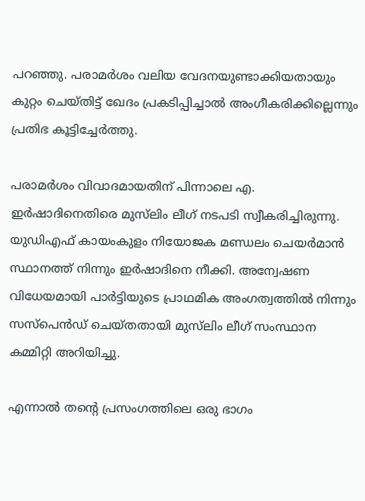പറഞ്ഞു. പരാമർശം വലിയ വേദനയുണ്ടാക്കിയതായും കുറ്റം ചെയ്തിട്ട് ഖേദം പ്രകടിപ്പിച്ചാൽ അംഗീകരിക്കില്ലെന്നും പ്രതിഭ കൂട്ടിച്ചേർത്തു.

പരാമര്‍ശം വിവാദമായതിന് പിന്നാലെ എ. ഇര്‍ഷാദിനെതിരെ മുസ്‌ലിം ലീഗ് നടപടി സ്വീകരിച്ചിരുന്നു. യുഡിഎഫ് കായംകുളം നിയോജക മണ്ഡലം ചെയര്‍മാന്‍ സ്ഥാനത്ത് നിന്നും ഇര്‍ഷാദിനെ നീക്കി. അന്വേഷണ വിധേയമായി പാര്‍ട്ടിയുടെ പ്രാഥമിക അംഗത്വത്തില്‍ നിന്നും സസ്പെന്‍ഡ് ചെയ്തതായി മുസ്‌ലിം ലീഗ് സംസ്ഥാന കമ്മിറ്റി അറിയിച്ചു.

എന്നാല്‍ തന്‍റെ പ്രസംഗത്തിലെ ഒരു ഭാഗം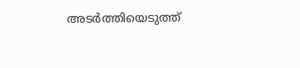അടര്‍ത്തിയെടുത്ത്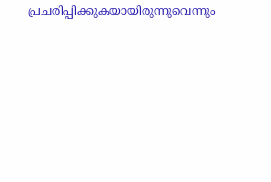പ്രചരിപ്പിക്കുകയായിരുന്നുവെന്നും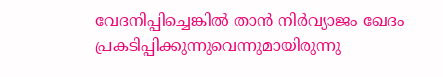വേദനിപ്പിച്ചെങ്കില്‍ താന്‍ നിര്‍വ്യാജം ഖേദം പ്രകടിപ്പിക്കുന്നുവെന്നുമായിരുന്നു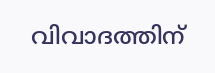വിവാദത്തിന്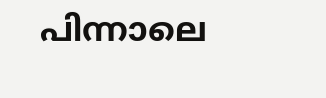പിന്നാലെ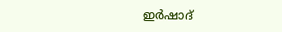ഇര്‍ഷാദ്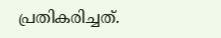പ്രതികരിച്ചത്.